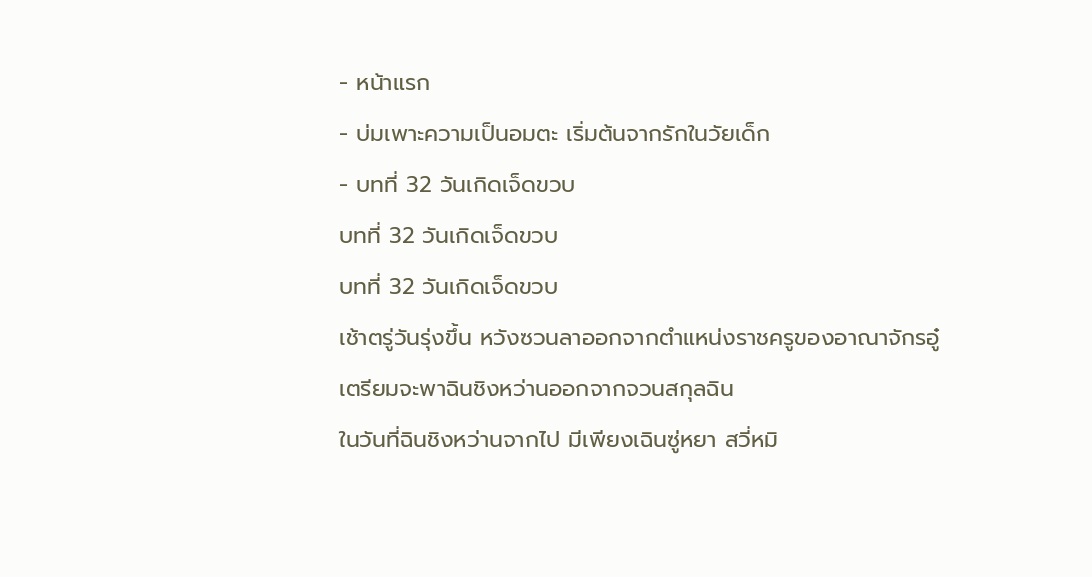- หน้าแรก
- บ่มเพาะความเป็นอมตะ เริ่มต้นจากรักในวัยเด็ก
- บทที่ 32 วันเกิดเจ็ดขวบ
บทที่ 32 วันเกิดเจ็ดขวบ
บทที่ 32 วันเกิดเจ็ดขวบ
เช้าตรู่วันรุ่งขึ้น หวังซวนลาออกจากตำแหน่งราชครูของอาณาจักรอู๋ เตรียมจะพาฉินชิงหว่านออกจากจวนสกุลฉิน
ในวันที่ฉินชิงหว่านจากไป มีเพียงเฉินซู่หยา สวี่หมิ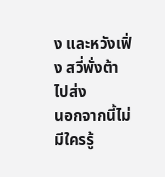ง และหวังเฟิ่ง สวี่พั่งต้า ไปส่ง
นอกจากนี้ไม่มีใครรู้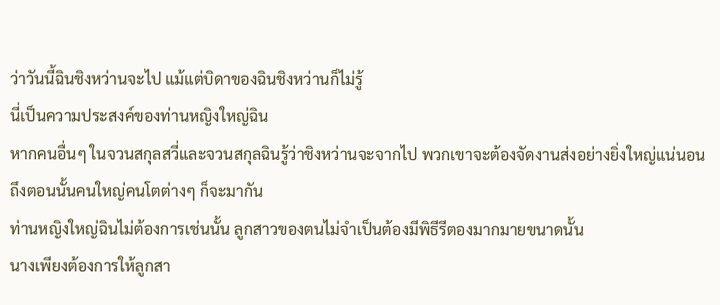ว่าวันนี้ฉินชิงหว่านจะไป แม้แต่บิดาของฉินชิงหว่านก็ไม่รู้
นี่เป็นความประสงค์ของท่านหญิงใหญ่ฉิน
หากคนอื่นๆ ในจวนสกุลสวี่และจวนสกุลฉินรู้ว่าชิงหว่านจะจากไป พวกเขาจะต้องจัดงานส่งอย่างยิ่งใหญ่แน่นอน
ถึงตอนนั้นคนใหญ่คนโตต่างๆ ก็จะมากัน
ท่านหญิงใหญ่ฉินไม่ต้องการเช่นนั้น ลูกสาวของตนไม่จำเป็นต้องมีพิธีรีตองมากมายขนาดนั้น
นางเพียงต้องการให้ลูกสา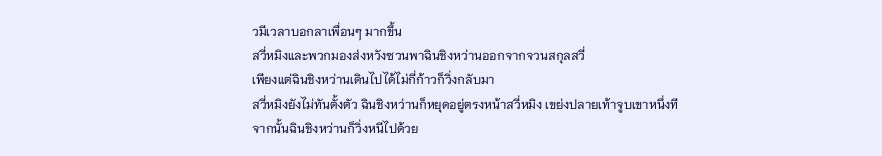วมีเวลาบอกลาเพื่อนๆ มากขึ้น
สวี่หมิงและพวกมองส่งหวังซวนพาฉินชิงหว่านออกจากจวนสกุลสวี่
เพียงแต่ฉินชิงหว่านเดินไปได้ไม่กี่ก้าวก็วิ่งกลับมา
สวี่หมิงยังไม่ทันตั้งตัว ฉินชิงหว่านก็หยุดอยู่ตรงหน้าสวี่หมิง เขย่งปลายเท้าจูบเขาหนึ่งที
จากนั้นฉินชิงหว่านก็วิ่งหนีไปด้วย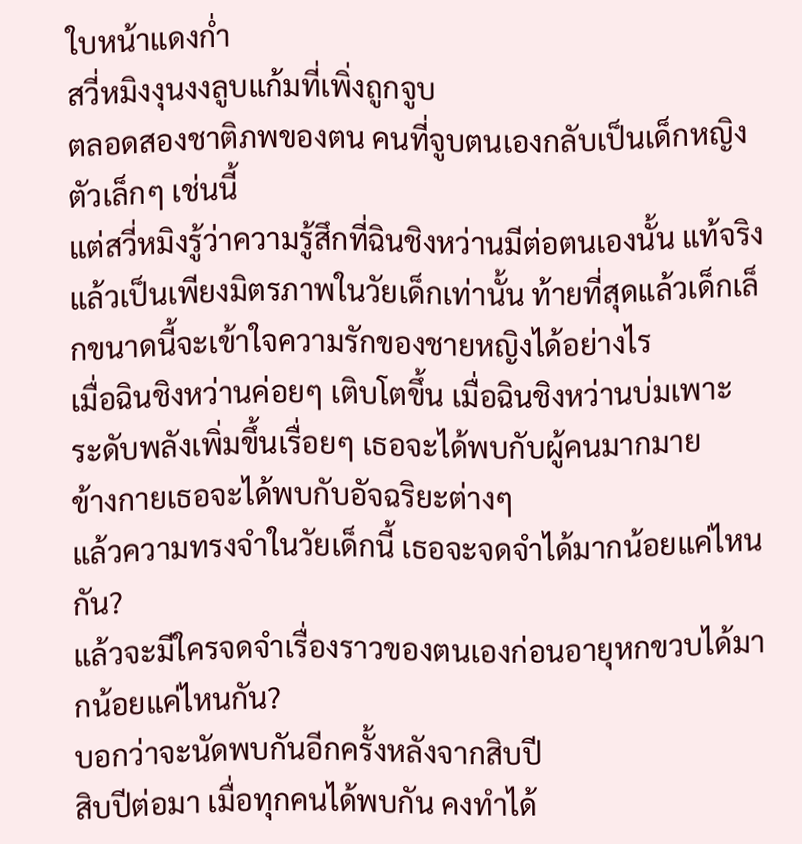ใบหน้าแดงก่ำ
สวี่หมิงงุนงงลูบแก้มที่เพิ่งถูกจูบ
ตลอดสองชาติภพของตน คนที่จูบตนเองกลับเป็นเด็กหญิงตัวเล็กๆ เช่นนี้
แต่สวี่หมิงรู้ว่าความรู้สึกที่ฉินชิงหว่านมีต่อตนเองนั้น แท้จริงแล้วเป็นเพียงมิตรภาพในวัยเด็กเท่านั้น ท้ายที่สุดแล้วเด็กเล็กขนาดนี้จะเข้าใจความรักของชายหญิงได้อย่างไร
เมื่อฉินชิงหว่านค่อยๆ เติบโตขึ้น เมื่อฉินชิงหว่านบ่มเพาะ ระดับพลังเพิ่มขึ้นเรื่อยๆ เธอจะได้พบกับผู้คนมากมาย
ข้างกายเธอจะได้พบกับอัจฉริยะต่างๆ
แล้วความทรงจำในวัยเด็กนี้ เธอจะจดจำได้มากน้อยแค่ไหนกัน?
แล้วจะมีใครจดจำเรื่องราวของตนเองก่อนอายุหกขวบได้มากน้อยแค่ไหนกัน?
บอกว่าจะนัดพบกันอีกครั้งหลังจากสิบปี
สิบปีต่อมา เมื่อทุกคนได้พบกัน คงทำได้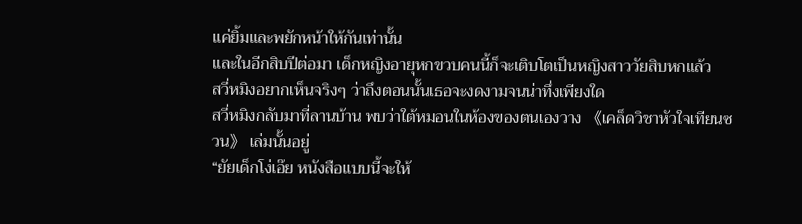แค่ยิ้มและพยักหน้าให้กันเท่านั้น
และในอีกสิบปีต่อมา เด็กหญิงอายุหกขวบคนนี้ก็จะเติบโตเป็นหญิงสาววัยสิบหกแล้ว
สวี่หมิงอยากเห็นจริงๆ ว่าถึงตอนนั้นเธอจะงดงามจนน่าทึ่งเพียงใด
สวี่หมิงกลับมาที่ลานบ้าน พบว่าใต้หมอนในห้องของตนเองวาง 《เคล็ดวิชาหัวใจเทียนซวน》 เล่มนั้นอยู่
“ยัยเด็กโง่เอ๊ย หนังสือแบบนี้จะให้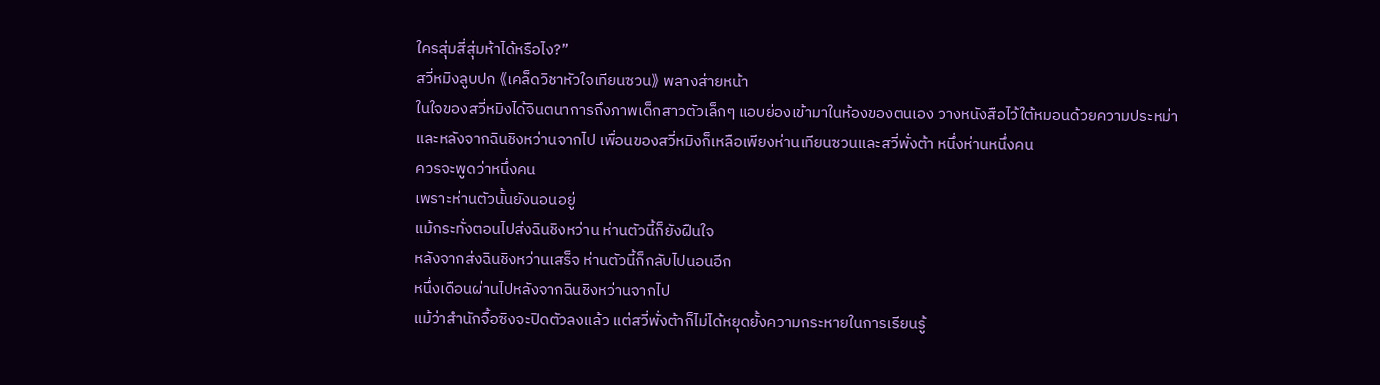ใครสุ่มสี่สุ่มห้าได้หรือไง?”
สวี่หมิงลูบปก 《เคล็ดวิชาหัวใจเทียนซวน》 พลางส่ายหน้า
ในใจของสวี่หมิงได้จินตนาการถึงภาพเด็กสาวตัวเล็กๆ แอบย่องเข้ามาในห้องของตนเอง วางหนังสือไว้ใต้หมอนด้วยความประหม่า
และหลังจากฉินชิงหว่านจากไป เพื่อนของสวี่หมิงก็เหลือเพียงห่านเทียนซวนและสวี่พั่งต้า หนึ่งห่านหนึ่งคน
ควรจะพูดว่าหนึ่งคน
เพราะห่านตัวนั้นยังนอนอยู่
แม้กระทั่งตอนไปส่งฉินชิงหว่าน ห่านตัวนี้ก็ยังฝืนใจ
หลังจากส่งฉินชิงหว่านเสร็จ ห่านตัวนี้ก็กลับไปนอนอีก
หนึ่งเดือนผ่านไปหลังจากฉินชิงหว่านจากไป
แม้ว่าสำนักจื้อซิงจะปิดตัวลงแล้ว แต่สวี่พั่งต้าก็ไม่ได้หยุดยั้งความกระหายในการเรียนรู้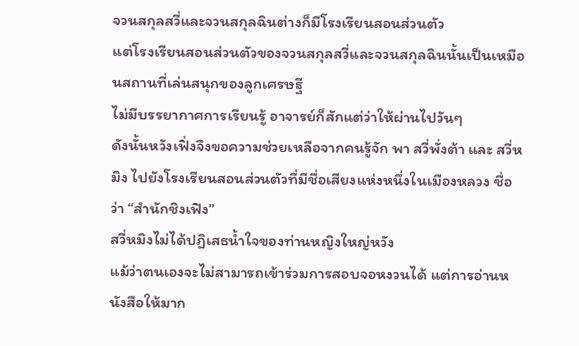จวนสกุลสวี่และจวนสกุลฉินต่างก็มีโรงเรียนสอนส่วนตัว
แต่โรงเรียนสอนส่วนตัวของจวนสกุลสวี่และจวนสกุลฉินนั้นเป็นเหมือนสถานที่เล่นสนุกของลูกเศรษฐี
ไม่มีบรรยากาศการเรียนรู้ อาจารย์ก็สักแต่ว่าให้ผ่านไปวันๆ
ดังนั้นหวังเฟิ่งจึงขอความช่วยเหลือจากคนรู้จัก พา สวี่พั่งต้า และ สวี่หมิง ไปยังโรงเรียนสอนส่วนตัวที่มีชื่อเสียงแห่งหนึ่งในเมืองหลวง ชื่อว่า “สำนักชิงเฟิง”
สวี่หมิงไม่ได้ปฏิเสธน้ำใจของท่านหญิงใหญ่หวัง
แม้ว่าตนเองจะไม่สามารถเข้าร่วมการสอบจอหงวนได้ แต่การอ่านหนังสือให้มาก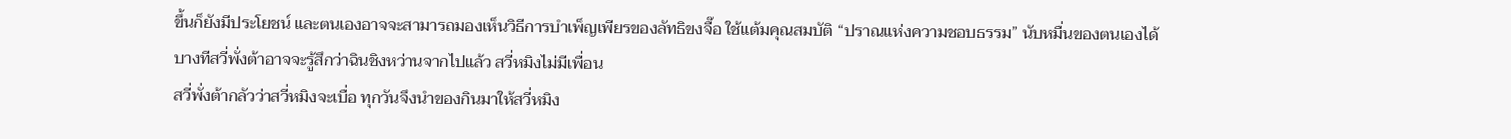ขึ้นก็ยังมีประโยชน์ และตนเองอาจจะสามารถมองเห็นวิธีการบำเพ็ญเพียรของลัทธิขงจื๊อ ใช้แต้มคุณสมบัติ “ปราณแห่งความชอบธรรม” นับหมื่นของตนเองได้
บางทีสวี่พั่งต้าอาจจะรู้สึกว่าฉินชิงหว่านจากไปแล้ว สวี่หมิงไม่มีเพื่อน
สวี่พั่งต้ากลัวว่าสวี่หมิงจะเบื่อ ทุกวันจึงนำของกินมาให้สวี่หมิง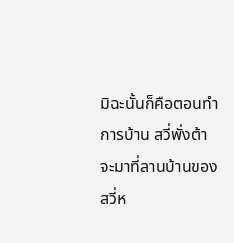มิฉะนั้นก็คือตอนทำการบ้าน สวี่พั่งต้าจะมาที่ลานบ้านของสวี่ห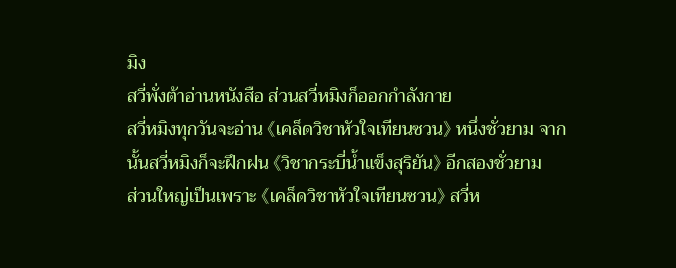มิง
สวี่พั่งต้าอ่านหนังสือ ส่วนสวี่หมิงก็ออกกำลังกาย
สวี่หมิงทุกวันจะอ่าน 《เคล็ดวิชาหัวใจเทียนซวน》 หนึ่งชั่วยาม จากนั้นสวี่หมิงก็จะฝึกฝน 《วิชากระบี่น้ำแข็งสุริยัน》 อีกสองชั่วยาม
ส่วนใหญ่เป็นเพราะ 《เคล็ดวิชาหัวใจเทียนซวน》 สวี่ห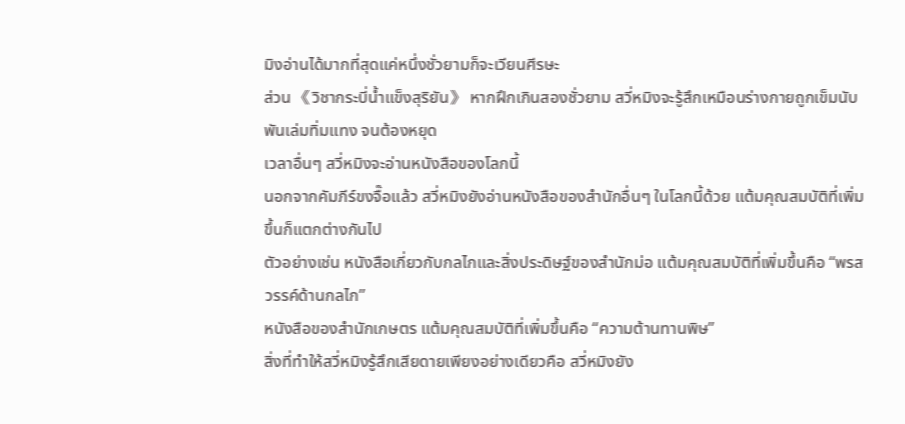มิงอ่านได้มากที่สุดแค่หนึ่งชั่วยามก็จะเวียนศีรษะ
ส่วน 《วิชากระบี่น้ำแข็งสุริยัน》 หากฝึกเกินสองชั่วยาม สวี่หมิงจะรู้สึกเหมือนร่างกายถูกเข็มนับพันเล่มทิ่มแทง จนต้องหยุด
เวลาอื่นๆ สวี่หมิงจะอ่านหนังสือของโลกนี้
นอกจากคัมภีร์ขงจื๊อแล้ว สวี่หมิงยังอ่านหนังสือของสำนักอื่นๆ ในโลกนี้ด้วย แต้มคุณสมบัติที่เพิ่มขึ้นก็แตกต่างกันไป
ตัวอย่างเช่น หนังสือเกี่ยวกับกลไกและสิ่งประดิษฐ์ของสำนักม่อ แต้มคุณสมบัติที่เพิ่มขึ้นคือ “พรสวรรค์ด้านกลไก”
หนังสือของสำนักเกษตร แต้มคุณสมบัติที่เพิ่มขึ้นคือ “ความต้านทานพิษ”
สิ่งที่ทำให้สวี่หมิงรู้สึกเสียดายเพียงอย่างเดียวคือ สวี่หมิงยัง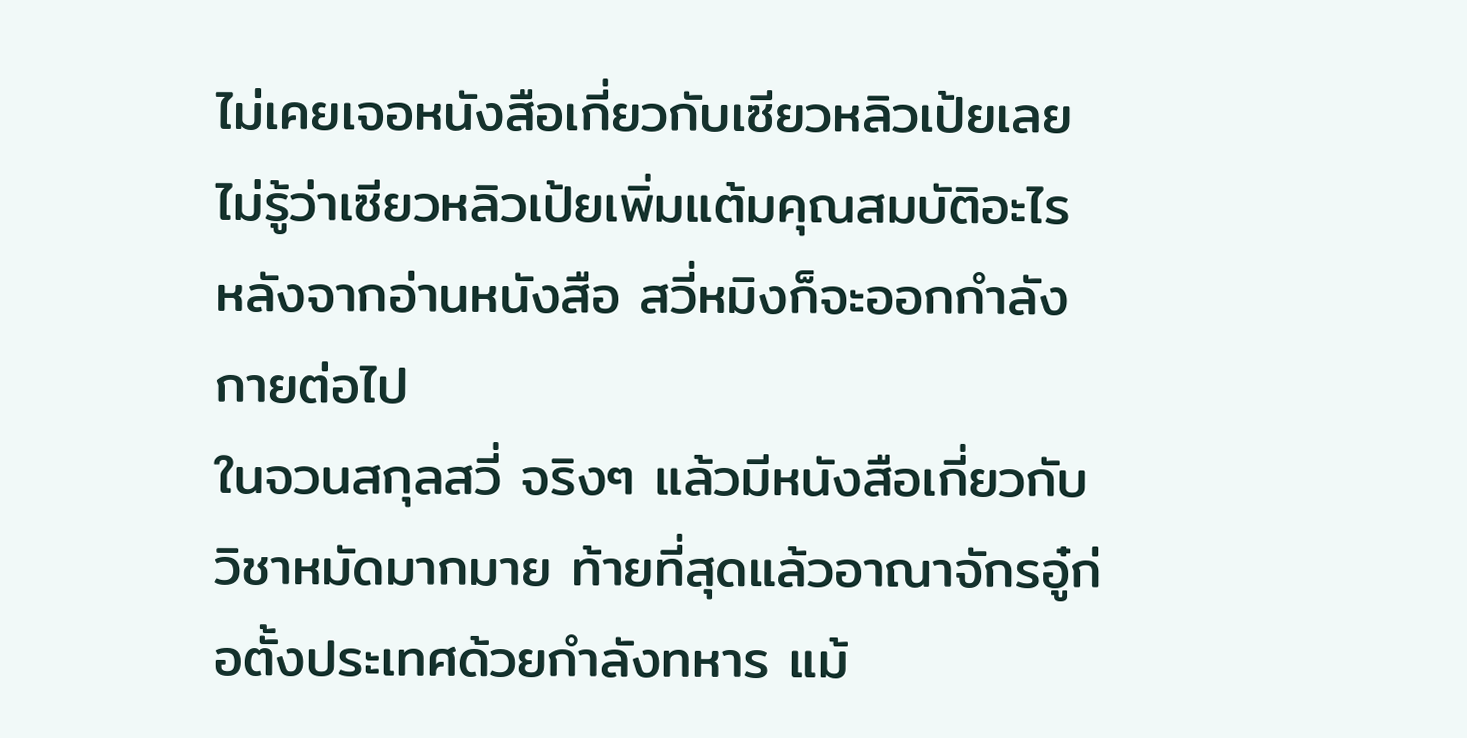ไม่เคยเจอหนังสือเกี่ยวกับเซียวหลิวเป้ยเลย ไม่รู้ว่าเซียวหลิวเป้ยเพิ่มแต้มคุณสมบัติอะไร
หลังจากอ่านหนังสือ สวี่หมิงก็จะออกกำลังกายต่อไป
ในจวนสกุลสวี่ จริงๆ แล้วมีหนังสือเกี่ยวกับวิชาหมัดมากมาย ท้ายที่สุดแล้วอาณาจักรอู๋ก่อตั้งประเทศด้วยกำลังทหาร แม้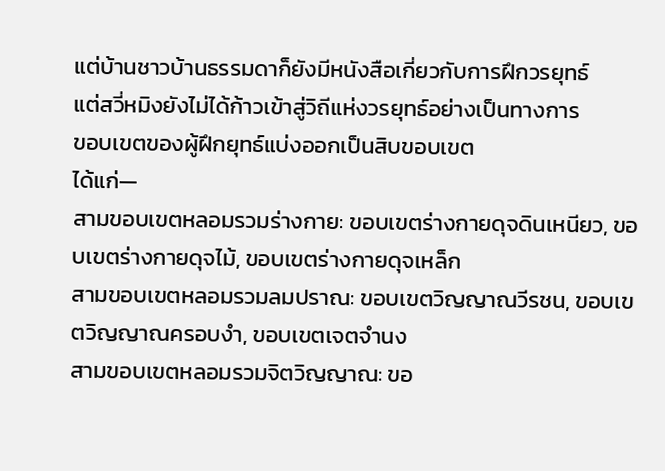แต่บ้านชาวบ้านธรรมดาก็ยังมีหนังสือเกี่ยวกับการฝึกวรยุทธ์
แต่สวี่หมิงยังไม่ได้ก้าวเข้าสู่วิถีแห่งวรยุทธ์อย่างเป็นทางการ
ขอบเขตของผู้ฝึกยุทธ์แบ่งออกเป็นสิบขอบเขต
ได้แก่—
สามขอบเขตหลอมรวมร่างกาย: ขอบเขตร่างกายดุจดินเหนียว, ขอบเขตร่างกายดุจไม้, ขอบเขตร่างกายดุจเหล็ก
สามขอบเขตหลอมรวมลมปราณ: ขอบเขตวิญญาณวีรชน, ขอบเขตวิญญาณครอบงํา, ขอบเขตเจตจํานง
สามขอบเขตหลอมรวมจิตวิญญาณ: ขอ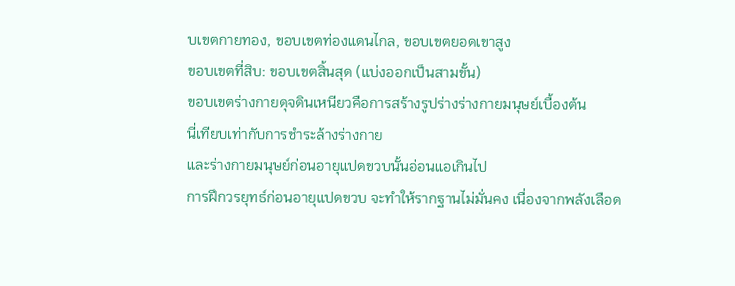บเขตกายทอง, ขอบเขตท่องแดนไกล, ขอบเขตยอดเขาสูง
ขอบเขตที่สิบ: ขอบเขตสิ้นสุด (แบ่งออกเป็นสามขั้น)
ขอบเขตร่างกายดุจดินเหนียวคือการสร้างรูปร่างร่างกายมนุษย์เบื้องต้น
นี่เทียบเท่ากับการชำระล้างร่างกาย
และร่างกายมนุษย์ก่อนอายุแปดขวบนั้นอ่อนแอเกินไป
การฝึกวรยุทธ์ก่อนอายุแปดขวบ จะทำให้รากฐานไม่มั่นคง เนื่องจากพลังเลือด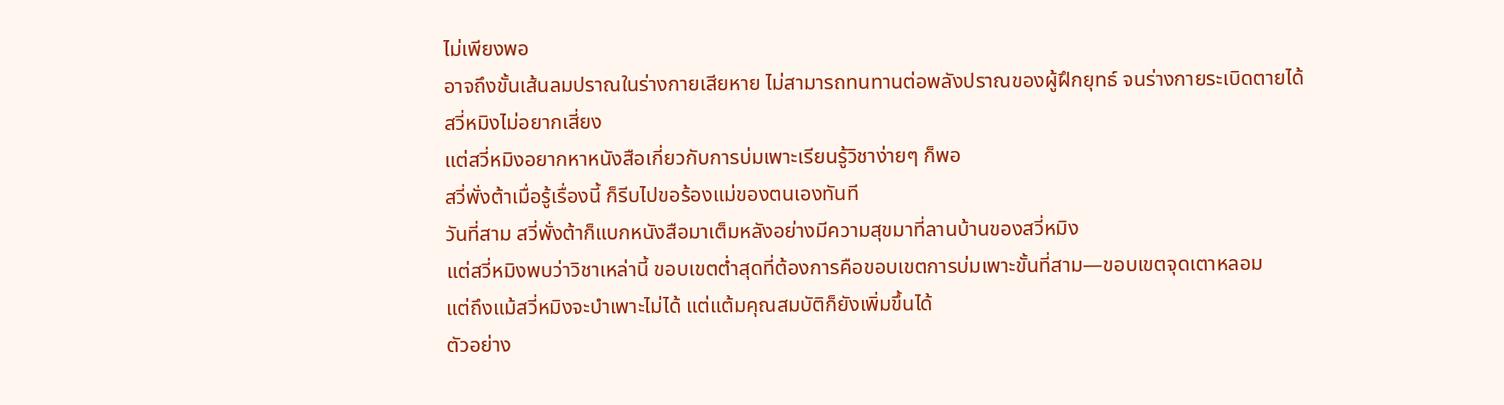ไม่เพียงพอ
อาจถึงขั้นเส้นลมปราณในร่างกายเสียหาย ไม่สามารถทนทานต่อพลังปราณของผู้ฝึกยุทธ์ จนร่างกายระเบิดตายได้
สวี่หมิงไม่อยากเสี่ยง
แต่สวี่หมิงอยากหาหนังสือเกี่ยวกับการบ่มเพาะเรียนรู้วิชาง่ายๆ ก็พอ
สวี่พั่งต้าเมื่อรู้เรื่องนี้ ก็รีบไปขอร้องแม่ของตนเองทันที
วันที่สาม สวี่พั่งต้าก็แบกหนังสือมาเต็มหลังอย่างมีความสุขมาที่ลานบ้านของสวี่หมิง
แต่สวี่หมิงพบว่าวิชาเหล่านี้ ขอบเขตต่ำสุดที่ต้องการคือขอบเขตการบ่มเพาะขั้นที่สาม—ขอบเขตจุดเตาหลอม
แต่ถึงแม้สวี่หมิงจะบำเพาะไม่ได้ แต่แต้มคุณสมบัติก็ยังเพิ่มขึ้นได้
ตัวอย่าง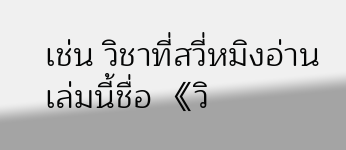เช่น วิชาที่สวี่หมิงอ่านเล่มนี้ชื่อ 《วิ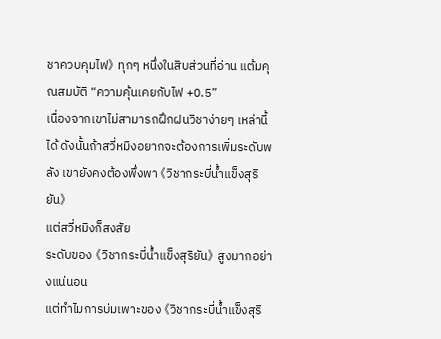ชาควบคุมไฟ》 ทุกๆ หนึ่งในสิบส่วนที่อ่าน แต้มคุณสมบัติ “ความคุ้นเคยกับไฟ +0.5”
เนื่องจากเขาไม่สามารถฝึกฝนวิชาง่ายๆ เหล่านี้ได้ ดังนั้นถ้าสวี่หมิงอยากจะต้องการเพิ่มระดับพลัง เขายังคงต้องพึ่งพา 《วิชากระบี่น้ำแข็งสุริยัน》
แต่สวี่หมิงก็สงสัย
ระดับของ 《วิชากระบี่น้ำแข็งสุริยัน》 สูงมากอย่างแน่นอน
แต่ทำไมการบ่มเพาะของ 《วิชากระบี่น้ำแข็งสุริ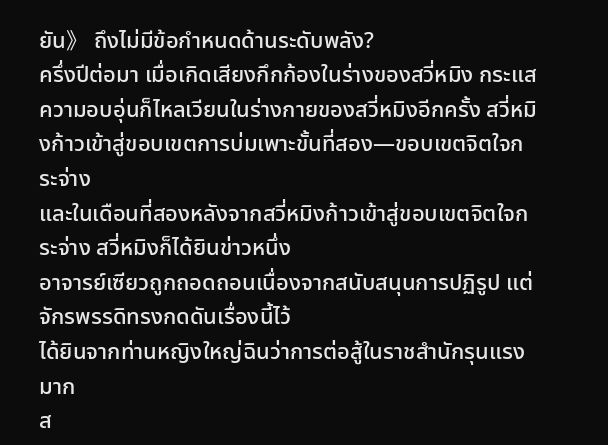ยัน》 ถึงไม่มีข้อกำหนดด้านระดับพลัง?
ครึ่งปีต่อมา เมื่อเกิดเสียงกึกก้องในร่างของสวี่หมิง กระแสความอบอุ่นก็ไหลเวียนในร่างกายของสวี่หมิงอีกครั้ง สวี่หมิงก้าวเข้าสู่ขอบเขตการบ่มเพาะขั้นที่สอง—ขอบเขตจิตใจกระจ่าง
และในเดือนที่สองหลังจากสวี่หมิงก้าวเข้าสู่ขอบเขตจิตใจกระจ่าง สวี่หมิงก็ได้ยินข่าวหนึ่ง
อาจารย์เซียวถูกถอดถอนเนื่องจากสนับสนุนการปฏิรูป แต่จักรพรรดิทรงกดดันเรื่องนี้ไว้
ได้ยินจากท่านหญิงใหญ่ฉินว่าการต่อสู้ในราชสำนักรุนแรงมาก
ส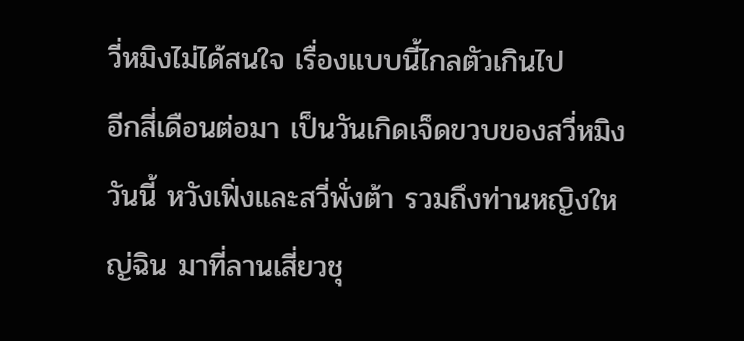วี่หมิงไม่ได้สนใจ เรื่องแบบนี้ไกลตัวเกินไป
อีกสี่เดือนต่อมา เป็นวันเกิดเจ็ดขวบของสวี่หมิง
วันนี้ หวังเฟิ่งและสวี่พั่งต้า รวมถึงท่านหญิงใหญ่ฉิน มาที่ลานเสี่ยวชุ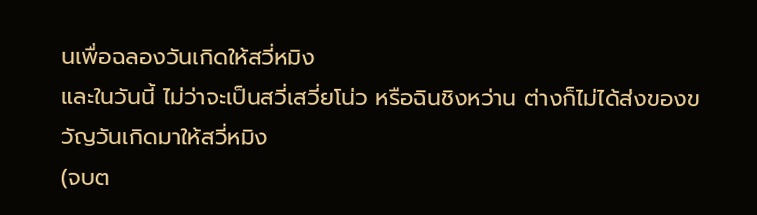นเพื่อฉลองวันเกิดให้สวี่หมิง
และในวันนี้ ไม่ว่าจะเป็นสวี่เสวี่ยโน่ว หรือฉินชิงหว่าน ต่างก็ไม่ได้ส่งของขวัญวันเกิดมาให้สวี่หมิง
(จบต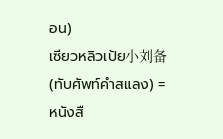อน)
เซียวหลิวเป้ย小刘备 (ทับศัพท์คำสแลง) = หนังสื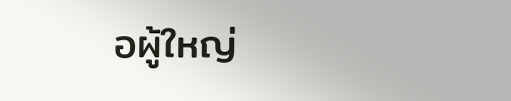อผู้ใหญ่